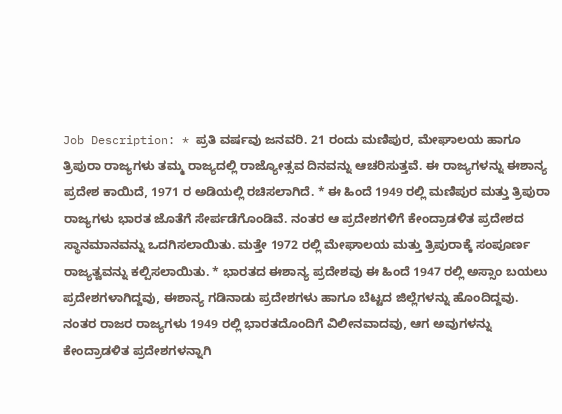Job Description: * ಪ್ರತಿ ವರ್ಷವು ಜನವರಿ. 21 ರಂದು ಮಣಿಪುರ, ಮೇಘಾಲಯ ಹಾಗೂ ತ್ರಿಪುರಾ ರಾಜ್ಯಗಳು ತಮ್ಮ ರಾಜ್ಯದಲ್ಲಿ ರಾಜ್ಯೋತ್ಸವ ದಿನವನ್ನು ಆಚರಿಸುತ್ತವೆ. ಈ ರಾಜ್ಯಗಳನ್ನು ಈಶಾನ್ಯ ಪ್ರದೇಶ ಕಾಯಿದೆ, 1971 ರ ಅಡಿಯಲ್ಲಿ ರಚಿಸಲಾಗಿದೆ. * ಈ ಹಿಂದೆ 1949 ರಲ್ಲಿ ಮಣಿಪುರ ಮತ್ತು ತ್ರಿಪುರಾ ರಾಜ್ಯಗಳು ಭಾರತ ಜೊತೆಗೆ ಸೇರ್ಪಡೆಗೊಂಡಿವೆ. ನಂತರ ಆ ಪ್ರದೇಶಗಳಿಗೆ ಕೇಂದ್ರಾಡಳಿತ ಪ್ರದೇಶದ ಸ್ಥಾನಮಾನವನ್ನು ಒದಗಿಸಲಾಯಿತು. ಮತ್ತೇ 1972 ರಲ್ಲಿ ಮೇಘಾಲಯ ಮತ್ತು ತ್ರಿಪುರಾಕ್ಕೆ ಸಂಪೂರ್ಣ ರಾಜ್ಯತ್ವವನ್ನು ಕಲ್ಪಿಸಲಾಯಿತು. * ಭಾರತದ ಈಶಾನ್ಯ ಪ್ರದೇಶವು ಈ ಹಿಂದೆ 1947 ರಲ್ಲಿ ಅಸ್ಸಾಂ ಬಯಲು ಪ್ರದೇಶಗಳಾಗಿದ್ದವು, ಈಶಾನ್ಯ ಗಡಿನಾಡು ಪ್ರದೇಶಗಳು ಹಾಗೂ ಬೆಟ್ಟದ ಜಿಲ್ಲೆಗಳನ್ನು ಹೊಂದಿದ್ದವು. ನಂತರ ರಾಜರ ರಾಜ್ಯಗಳು 1949 ರಲ್ಲಿ ಭಾರತದೊಂದಿಗೆ ವಿಲೀನವಾದವು, ಆಗ ಅವುಗಳನ್ನು ಕೇಂದ್ರಾಡಳಿತ ಪ್ರದೇಶಗಳನ್ನಾಗಿ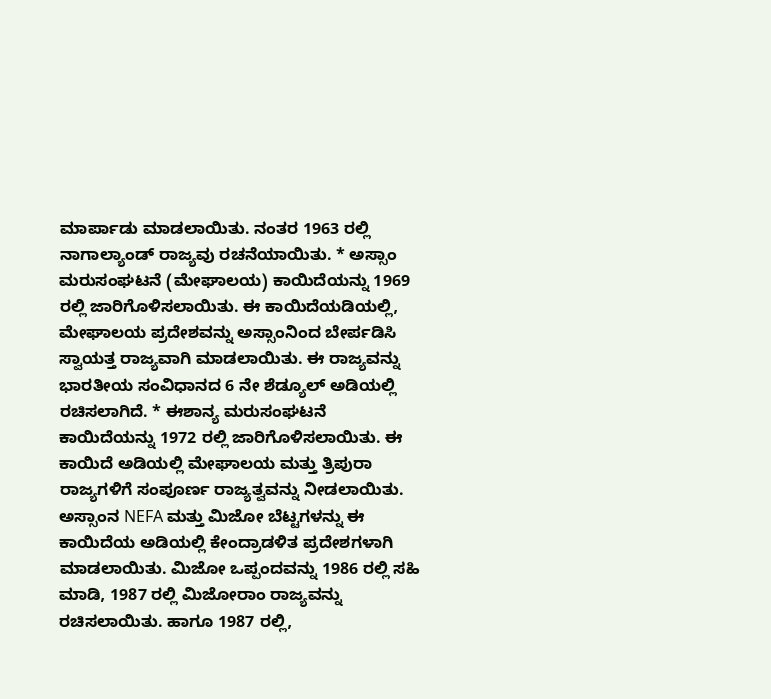ಮಾರ್ಪಾಡು ಮಾಡಲಾಯಿತು. ನಂತರ 1963 ರಲ್ಲಿ ನಾಗಾಲ್ಯಾಂಡ್ ರಾಜ್ಯವು ರಚನೆಯಾಯಿತು. * ಅಸ್ಸಾಂ ಮರುಸಂಘಟನೆ (ಮೇಘಾಲಯ) ಕಾಯಿದೆಯನ್ನು 1969 ರಲ್ಲಿ ಜಾರಿಗೊಳಿಸಲಾಯಿತು. ಈ ಕಾಯಿದೆಯಡಿಯಲ್ಲಿ, ಮೇಘಾಲಯ ಪ್ರದೇಶವನ್ನು ಅಸ್ಸಾಂನಿಂದ ಬೇರ್ಪಡಿಸಿ ಸ್ವಾಯತ್ತ ರಾಜ್ಯವಾಗಿ ಮಾಡಲಾಯಿತು. ಈ ರಾಜ್ಯವನ್ನು ಭಾರತೀಯ ಸಂವಿಧಾನದ 6 ನೇ ಶೆಡ್ಯೂಲ್ ಅಡಿಯಲ್ಲಿ ರಚಿಸಲಾಗಿದೆ. * ಈಶಾನ್ಯ ಮರುಸಂಘಟನೆ ಕಾಯಿದೆಯನ್ನು 1972 ರಲ್ಲಿ ಜಾರಿಗೊಳಿಸಲಾಯಿತು. ಈ ಕಾಯಿದೆ ಅಡಿಯಲ್ಲಿ ಮೇಘಾಲಯ ಮತ್ತು ತ್ರಿಪುರಾ ರಾಜ್ಯಗಳಿಗೆ ಸಂಪೂರ್ಣ ರಾಜ್ಯತ್ವವನ್ನು ನೀಡಲಾಯಿತು. ಅಸ್ಸಾಂನ NEFA ಮತ್ತು ಮಿಜೋ ಬೆಟ್ಟಗಳನ್ನು ಈ ಕಾಯಿದೆಯ ಅಡಿಯಲ್ಲಿ ಕೇಂದ್ರಾಡಳಿತ ಪ್ರದೇಶಗಳಾಗಿ ಮಾಡಲಾಯಿತು. ಮಿಜೋ ಒಪ್ಪಂದವನ್ನು 1986 ರಲ್ಲಿ ಸಹಿ ಮಾಡಿ, 1987 ರಲ್ಲಿ ಮಿಜೋರಾಂ ರಾಜ್ಯವನ್ನು ರಚಿಸಲಾಯಿತು. ಹಾಗೂ 1987 ರಲ್ಲಿ,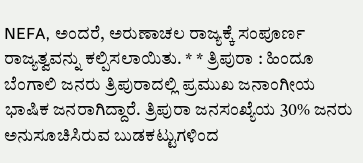NEFA, ಅಂದರೆ, ಅರುಣಾಚಲ ರಾಜ್ಯಕ್ಕೆ ಸಂಪೂರ್ಣ ರಾಜ್ಯತ್ವವನ್ನು ಕಲ್ಪಿಸಲಾಯಿತು. * * ತ್ರಿಪುರಾ : ಹಿಂದೂ ಬೆಂಗಾಲಿ ಜನರು ತ್ರಿಪುರಾದಲ್ಲಿ ಪ್ರಮುಖ ಜನಾಂಗೀಯ ಭಾಷಿಕ ಜನರಾಗಿದ್ದಾರೆ. ತ್ರಿಪುರಾ ಜನಸಂಖ್ಯೆಯ 30% ಜನರು ಅನುಸೂಚಿಸಿರುವ ಬುಡಕಟ್ಟುಗಳಿಂದ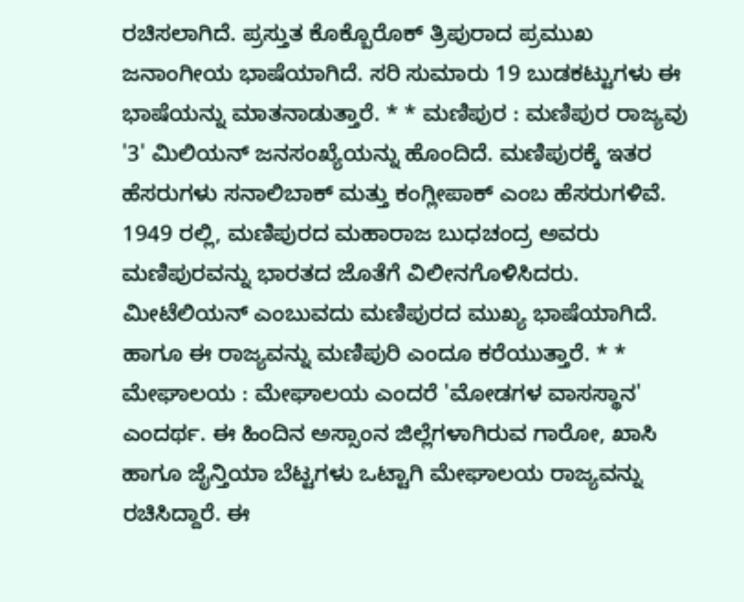ರಚಿಸಲಾಗಿದೆ. ಪ್ರಸ್ತುತ ಕೊಕ್ಬೊರೊಕ್ ತ್ರಿಪುರಾದ ಪ್ರಮುಖ ಜನಾಂಗೀಯ ಭಾಷೆಯಾಗಿದೆ. ಸರಿ ಸುಮಾರು 19 ಬುಡಕಟ್ಟುಗಳು ಈ ಭಾಷೆಯನ್ನು ಮಾತನಾಡುತ್ತಾರೆ. * * ಮಣಿಪುರ : ಮಣಿಪುರ ರಾಜ್ಯವು '3' ಮಿಲಿಯನ್ ಜನಸಂಖ್ಯೆಯನ್ನು ಹೊಂದಿದೆ. ಮಣಿಪುರಕ್ಕೆ ಇತರ ಹೆಸರುಗಳು ಸನಾಲಿಬಾಕ್ ಮತ್ತು ಕಂಗ್ಲೀಪಾಕ್ ಎಂಬ ಹೆಸರುಗಳಿವೆ. 1949 ರಲ್ಲಿ, ಮಣಿಪುರದ ಮಹಾರಾಜ ಬುಧಚಂದ್ರ ಅವರು ಮಣಿಪುರವನ್ನು ಭಾರತದ ಜೊತೆಗೆ ವಿಲೀನಗೊಳಿಸಿದರು. ಮೀಟೆಲಿಯನ್ ಎಂಬುವದು ಮಣಿಪುರದ ಮುಖ್ಯ ಭಾಷೆಯಾಗಿದೆ. ಹಾಗೂ ಈ ರಾಜ್ಯವನ್ನು ಮಣಿಪುರಿ ಎಂದೂ ಕರೆಯುತ್ತಾರೆ. * * ಮೇಘಾಲಯ : ಮೇಘಾಲಯ ಎಂದರೆ 'ಮೋಡಗಳ ವಾಸಸ್ಥಾನ' ಎಂದರ್ಥ. ಈ ಹಿಂದಿನ ಅಸ್ಸಾಂನ ಜಿಲ್ಲೆಗಳಾಗಿರುವ ಗಾರೋ, ಖಾಸಿ ಹಾಗೂ ಜೈನ್ತಿಯಾ ಬೆಟ್ಟಗಳು ಒಟ್ಟಾಗಿ ಮೇಘಾಲಯ ರಾಜ್ಯವನ್ನು ರಚಿಸಿದ್ದಾರೆ. ಈ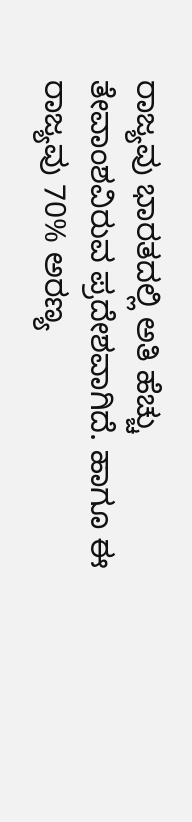ರಾಜ್ಯವು ಭಾರತದಲ್ಲಿ ಅತಿ ಹೆಚ್ಚು ತೇವಾಂಶವಿರುವ ಪ್ರದೇಶವಾಗಿದೆ. ಹಾಗೂ ಈ ರಾಜ್ಯವು 70% ಅರಣ್ಯ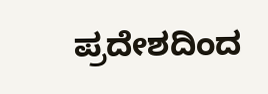ಪ್ರದೇಶದಿಂದ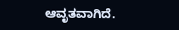ಆವೃತವಾಗಿದೆ.